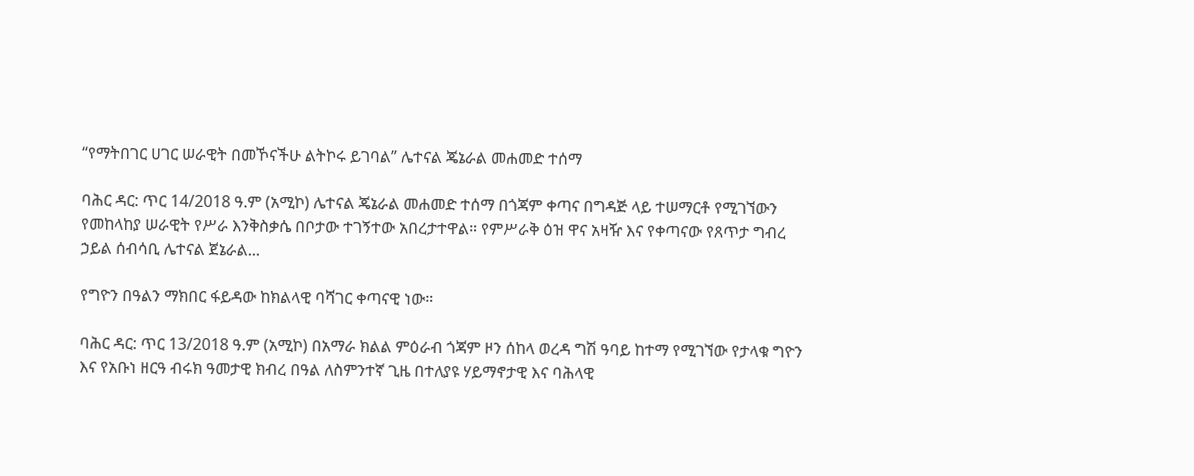“የማትበገር ሀገር ሠራዊት በመኾናችሁ ልትኮሩ ይገባል” ሌተናል ጄኔራል መሐመድ ተሰማ

ባሕር ዳር: ጥር 14/2018 ዓ.ም (አሚኮ) ሌተናል ጄኔራል መሐመድ ተሰማ በጎጃም ቀጣና በግዳጅ ላይ ተሠማርቶ የሚገኘውን የመከላከያ ሠራዊት የሥራ እንቅስቃሴ በቦታው ተገኝተው አበረታተዋል። የምሥራቅ ዕዝ ዋና አዛዥ እና የቀጣናው የጸጥታ ግብረ ኃይል ሰብሳቢ ሌተናል ጀኔራል...

የግዮን በዓልን ማክበር ፋይዳው ከክልላዊ ባሻገር ቀጣናዊ ነው።

ባሕር ዳር: ጥር 13/2018 ዓ.ም (አሚኮ) በአማራ ክልል ምዕራብ ጎጃም ዞን ሰከላ ወረዳ ግሽ ዓባይ ከተማ የሚገኘው የታላቁ ግዮን እና የአቡነ ዘርዓ ብሩክ ዓመታዊ ክብረ በዓል ለስምንተኛ ጊዜ በተለያዩ ሃይማኖታዊ እና ባሕላዊ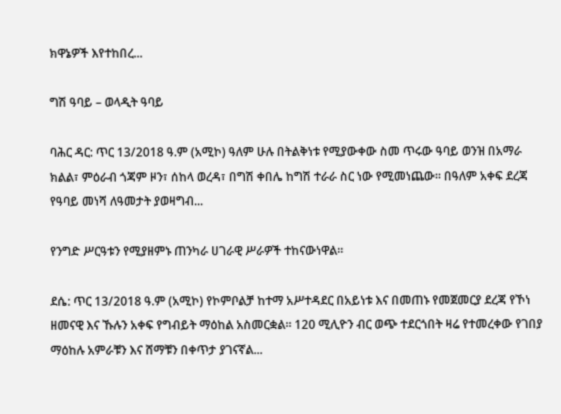ክዋኔዎች እየተከበረ...

ግሽ ዓባይ – ወላዲት ዓባይ

ባሕር ዳር: ጥር 13/2018 ዓ.ም (አሚኮ) ዓለም ሁሉ በትልቅነቱ የሚያውቀው ስመ ጥሩው ዓባይ ወንዝ በአማራ ክልል፣ ምዕራብ ጎጃም ዞን፣ ሰከላ ወረዳ፣ በግሽ ቀበሌ ከግሽ ተራራ ስር ነው የሚመነጨው፡፡ በዓለም አቀፍ ደረጃ የዓባይ መነሻ ለዓመታት ያወዛግብ...

የንግድ ሥርዓቱን የሚያዘምኑ ጠንካራ ሀገራዊ ሥራዎች ተከናውነዋል።

ደሴ: ጥር 13/2018 ዓ.ም (አሚኮ) የኮምቦልቻ ከተማ አሥተዳደር በአይነቱ እና በመጠኑ የመጀመርያ ደረጃ የኾነ ዘመናዊ እና ኹሉን አቀፍ የግብይት ማዕከል አስመርቋል። 120 ሚሊዮን ብር ወጭ ተደርጎበት ዛሬ የተመረቀው የገበያ ማዕከሉ አምራቹን እና ሸማቹን በቀጥታ ያገናኛል...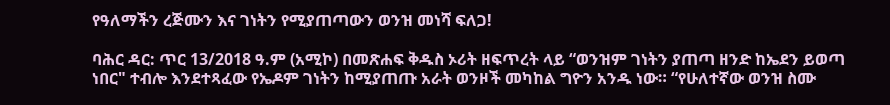የዓለማችን ረጅሙን እና ገነትን የሚያጠጣውን ወንዝ መነሻ ፍለጋ!

ባሕር ዳር: ጥር 13/2018 ዓ.ም (አሚኮ) በመጽሐፍ ቅዱስ ኦሪት ዘፍጥረት ላይ “ወንዝም ገነትን ያጠጣ ዘንድ ከኤደን ይወጣ ነበር" ተብሎ እንደተጻፈው የኤዶም ገነትን ከሚያጠጡ አራት ወንዞች መካከል ግዮን አንዱ ነው። “የሁለተኛው ወንዝ ስሙ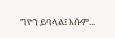ግዮን ይባላል፤ እሱም...